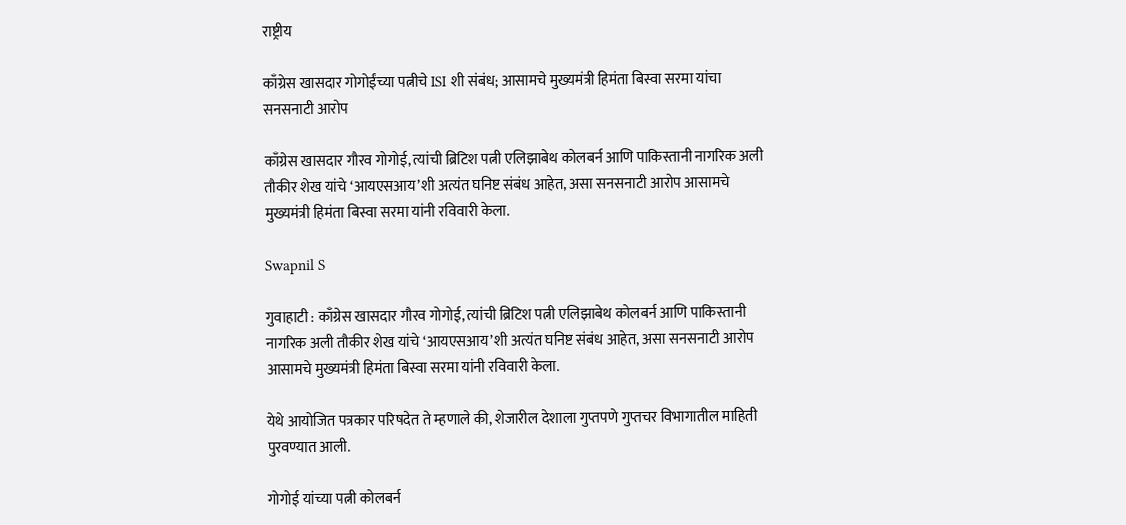राष्ट्रीय

काँग्रेस खासदार गोगोईंच्या पत्नीचे ISI शी संबंध; आसामचे मुख्यमंत्री हिमंता बिस्वा सरमा यांचा सनसनाटी आरोप

काँग्रेस खासदार गौरव गोगोई, त्यांची ब्रिटिश पत्नी एलिझाबेथ कोलबर्न आणि पाकिस्तानी नागरिक अली तौकीर शेख यांचे ‘आयएसआय’शी अत्यंत घनिष्ट संबंध आहेत, असा सनसनाटी आरोप आसामचे मुख्यमंत्री हिमंता बिस्वा सरमा यांनी रविवारी केला.

Swapnil S

गुवाहाटी : काँग्रेस खासदार गौरव गोगोई, त्यांची ब्रिटिश पत्नी एलिझाबेथ कोलबर्न आणि पाकिस्तानी नागरिक अली तौकीर शेख यांचे ‘आयएसआय’शी अत्यंत घनिष्ट संबंध आहेत, असा सनसनाटी आरोप आसामचे मुख्यमंत्री हिमंता बिस्वा सरमा यांनी रविवारी केला.

येथे आयोजित पत्रकार परिषदेत ते म्हणाले की, शेजारील देशाला गुप्तपणे गुप्तचर विभागातील माहिती पुरवण्यात आली.

गोगोई यांच्या पत्नी कोलबर्न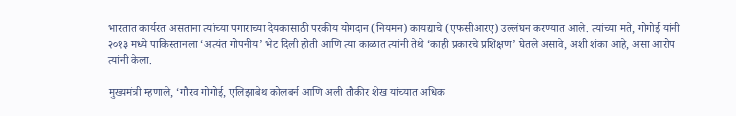भारतात कार्यरत असताना त्यांच्या पगाराच्या देयकासाठी परकीय योगदान (नियमन) कायद्याचे (एफसीआरए) उल्लंघन करण्यात आले. त्यांच्या मते, गोगोई यांनी २०१३ मध्ये पाकिस्तानला ‘अत्यंत गोपनीय’ भेट दिली होती आणि त्या काळात त्यांनी तेथे ‘काही प्रकारचे प्रशिक्षण’ घेतले असावे, अशी शंका आहे, असा आरोप त्यांनी केला.

मुख्यमंत्री म्हणाले, ‘गौरव गोगोई, एलिझाबेथ कोलबर्न आणि अली तौकीर शेख यांच्यात अधिक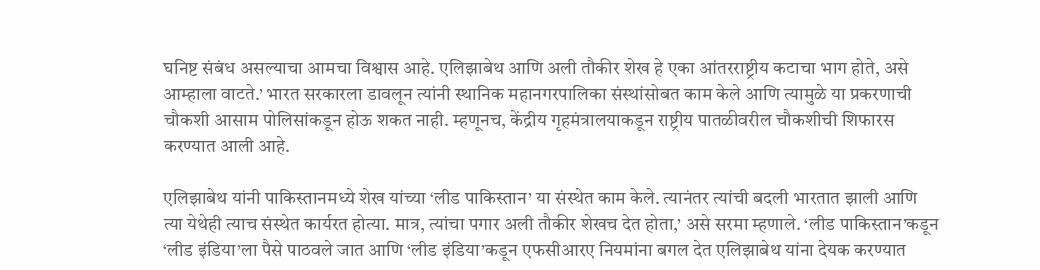घनिष्ट संबंध असल्याचा आमचा विश्वास आहे. एलिझाबेथ आणि अली तौकीर शेख हे एका आंतरराष्ट्रीय कटाचा भाग होते, असे आम्हाला वाटते.’ भारत सरकारला डावलून त्यांनी स्थानिक महानगरपालिका संस्थांसोबत काम केले आणि त्यामुळे या प्रकरणाची चौकशी आसाम पोलिसांकडून होऊ शकत नाही. म्हणूनच, केंद्रीय गृहमंत्रालयाकडून राष्ट्रीय पातळीवरील चौकशीची शिफारस करण्यात आली आहे.

एलिझाबेथ यांनी पाकिस्तानमध्ये शेख यांच्या ‘लीड पाकिस्तान’ या संस्थेत काम केले. त्यानंतर त्यांची बदली भारतात झाली आणि त्या येथेही त्याच संस्थेत कार्यरत होत्या. मात्र, त्यांचा पगार अली तौकीर शेखच देत होता,’ असे सरमा म्हणाले. ‘लीड पाकिस्तान’कडून ‘लीड इंडिया’ला पैसे पाठवले जात आणि ‘लीड इंडिया’कडून एफसीआरए नियमांना बगल देत एलिझाबेथ यांना देयक करण्यात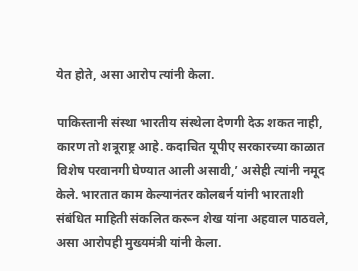येत होते, असा आरोप त्यांनी केला.

पाकिस्तानी संस्था भारतीय संस्थेला देणगी देऊ शकत नाही, कारण तो शत्रूराष्ट्र आहे. कदाचित यूपीए सरकारच्या काळात विशेष परवानगी घेण्यात आली असावी,’ असेही त्यांनी नमूद केले. भारतात काम केल्यानंतर कोलबर्न यांनी भारताशी संबंधित माहिती संकलित करून शेख यांना अहवाल पाठवले, असा आरोपही मुख्यमंत्री यांनी केला.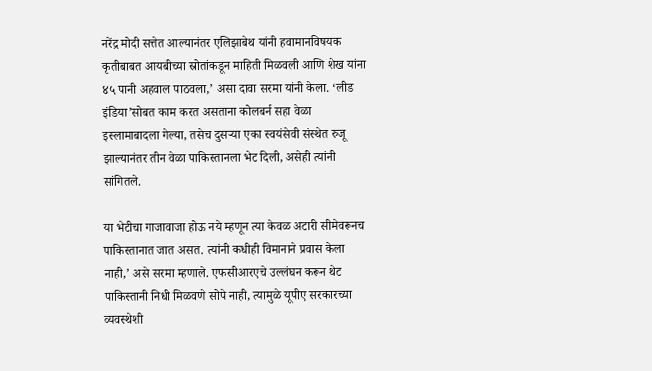नरेंद्र मोदी सत्तेत आल्यानंतर एलिझाबेथ यांनी हवामानविषयक कृतीबाबत आयबीच्या स्रोतांकडून माहिती मिळवली आणि शेख यांना ४५ पानी अहवाल पाठवला,’ असा दावा सरमा यांनी केला. ‘लीड इंडिया’सोबत काम करत असताना कोलबर्न सहा वेळा इस्लामाबादला गेल्या, तसेच दुसऱ्या एका स्वयंसेवी संस्थेत रुजू झाल्यानंतर तीन वेळा पाकिस्तानला भेट दिली, असेही त्यांनी सांगितले.

या भेटीचा गाजावाजा होऊ नये म्हणून त्या केवळ अटारी सीमेवरूनच पाकिस्तानात जात असत. त्यांनी कधीही विमानाने प्रवास केला नाही,’ असे सरमा म्हणाले. एफसीआरएचे उल्लंघन करून थेट पाकिस्तानी निधी मिळवणे सोपे नाही, त्यामुळे यूपीए सरकारच्या व्यवस्थेशी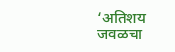‘अतिशय जवळचा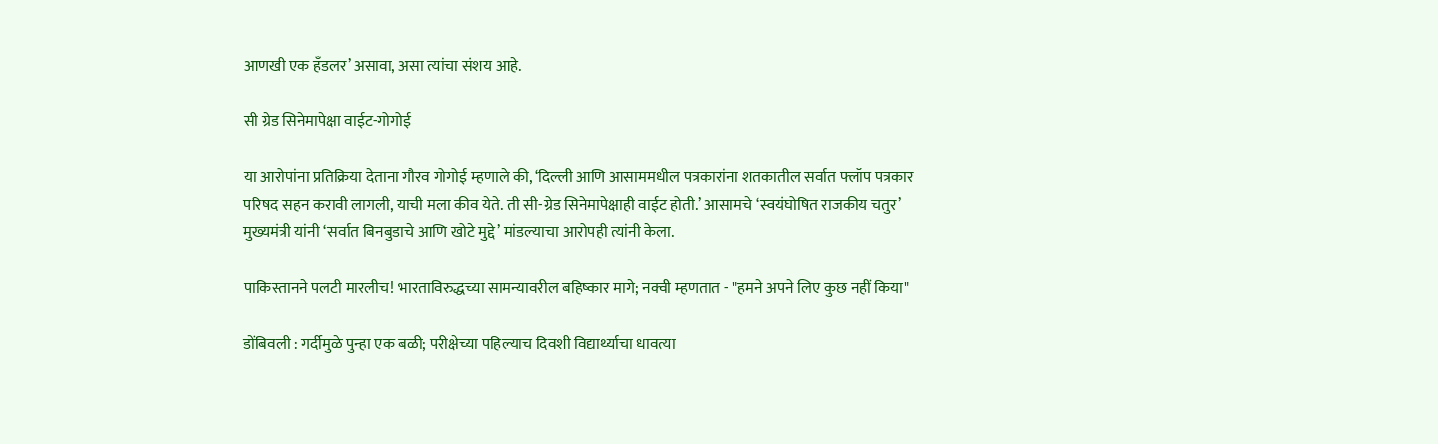आणखी एक हँडलर’ असावा, असा त्यांचा संशय आहे.

सी ग्रेड सिनेमापेक्षा वाईट-गोगोई

या आरोपांना प्रतिक्रिया देताना गौरव गोगोई म्हणाले की, ‘दिल्ली आणि आसाममधील पत्रकारांना शतकातील सर्वात फ्लॉप पत्रकार परिषद सहन करावी लागली, याची मला कीव येते. ती सी-ग्रेड सिनेमापेक्षाही वाईट होती.’ आसामचे ‘स्वयंघोषित राजकीय चतुर’ मुख्यमंत्री यांनी ‘सर्वात बिनबुडाचे आणि खोटे मुद्दे’ मांडल्याचा आरोपही त्यांनी केला.

पाकिस्तानने पलटी मारलीच! भारताविरुद्धच्या सामन्यावरील बहिष्कार मागे; नक्वी म्हणतात - "हमने अपने लिए कुछ नहीं किया"

डोंबिवली : गर्दीमुळे पुन्हा एक बळी; परीक्षेच्या पहिल्याच दिवशी विद्यार्थ्याचा धावत्या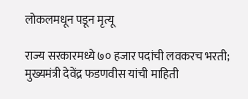लोकलमधून पडून मृत्यू

राज्य सरकारमध्ये ७० हजार पदांची लवकरच भरती; मुख्यमंत्री देवेंद्र फडणवीस यांची माहिती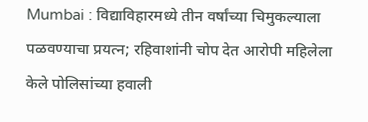Mumbai : विद्याविहारमध्ये तीन वर्षांच्या चिमुकल्याला पळवण्याचा प्रयत्न; रहिवाशांनी चोप देत आरोपी महिलेला केले पोलिसांच्या हवाली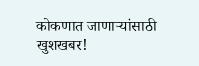कोकणात जाणाऱ्यांसाठी खुशखबर!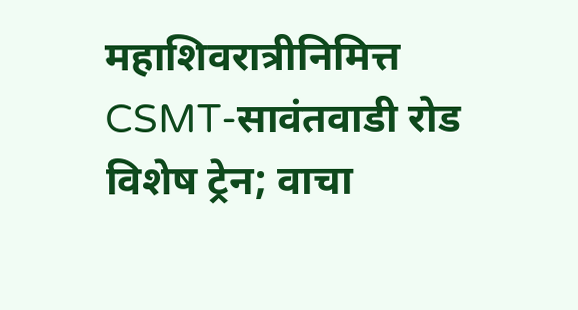महाशिवरात्रीनिमित्त CSMT-सावंतवाडी रोड विशेष ट्रेन; वाचा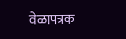वेळापत्रक